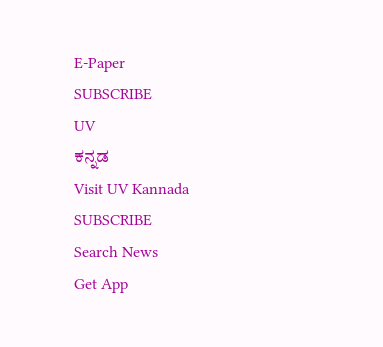E-Paper
SUBSCRIBE
UV
ಕನ್ನಡ
Visit UV Kannada
SUBSCRIBE
Search News
Get App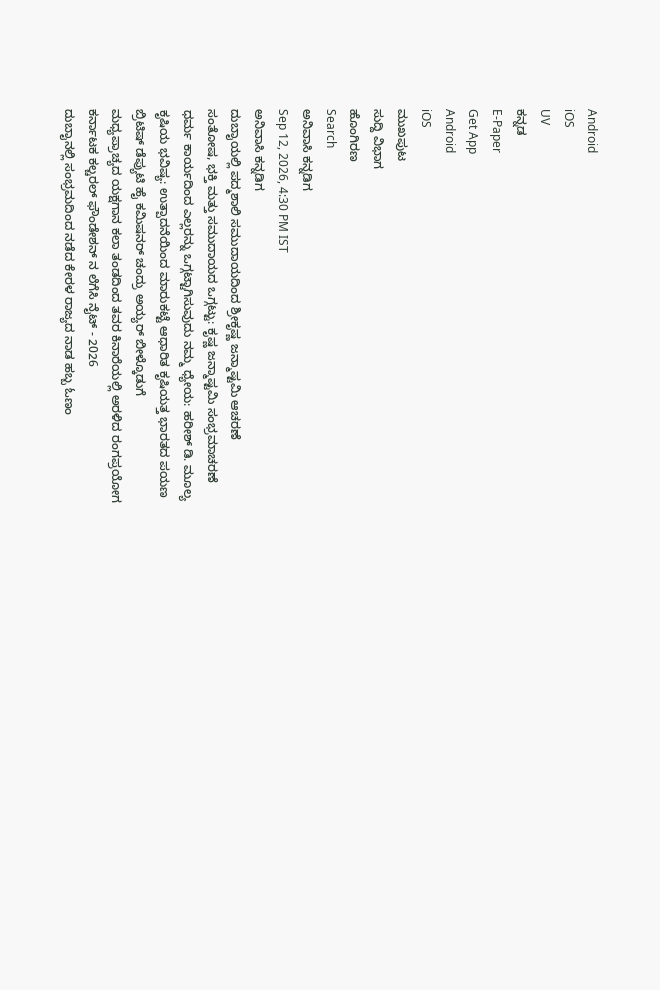Android
iOS
UV
ಕನ್ನಡ
E-Paper
Get App
Android
iOS
ಮುಖಪುಟ
ಸುದ್ದಿ ವಿಭಾಗ
ಹೊಂಗಿರಣ
Search
ಅನಿವಾಸಿ ಕನ್ನಡಿಗ
Sep 12, 2026, 4:30 PM IST
ಅನಿವಾಸಿ ಕನ್ನಡಿಗ
ದುಬಾೖಯಲ್ಲಿ ಪದ್ಮಶಾಲಿ ಸಮುದಾಯದಿಂದ ಶ್ರೀಕೃಷ್ಣ ಜನ್ಮಾಷ್ಟಮಿ ಆಚರಣೆ
ಸಂತೋಷ, ಭಕ್ತಿ ಮತ್ತು ಸಮುದಾಯದ ಒಗ್ಗಟ್ಟು: ಕೃಷ್ಣ ಜನ್ಮಾಷ್ಟಮಿ ಸಂಭ್ರಮಾಚರಣೆ
ಧರ್ಮ ಕಾರ್ಯದಿಂದ ಎಲ್ಲರನ್ನು ಒಗ್ಗಟ್ಟಾಗಿಸುವುದು ನಮ್ಮ ಧ್ಯೇಯ: ಹರೀಶ್ ಡಿ. ಮೂಲ್ಯ
ಕೃಷಿಯ ಭವಿಷ್ಯ: ಉತ್ಪಾದನೆಯಿಂದ ಮಾರುಕಟ್ಟೆ ಆಧಾರಿತ ಕೃಷಿಯತ್ತ ಭಾರತದ ಪಯಣ
ಬ್ರಿಟಿಷ್ ಡೆಪ್ಯುಟಿ ಹೈ ಕಮಿಷನರ್ ಚಂದ್ರು ಅಯ್ಯರ್ ಬೀಳ್ಕೊಡುಗೆ
ಮಧ್ಯಪ್ರಾಚ್ಯದ ಯಕ್ಷಗಾನ ಕಲಾ ತಂಡದಿಂದ ತವರ ಕಿನಾರೆಯಲ್ಲಿ ಅರಳಿದ ರಂಗಪ್ರಯೋಗ
ಕರ್ನಾಟಕ ಕಲ್ಚರಲ್ ಫೌಂಡೇಶನ್ ನ ಲೆಗೆಸಿ ನೈಟ್ - 2026
ದುಬಾೖನಲ್ಲಿ ಸಂಭ್ರಮದಿಂದ ನಡೆದ ಕೇರಳ ರಾಜ್ಯದ ನಾಡ ಹಬ್ಬ ಓಣಂ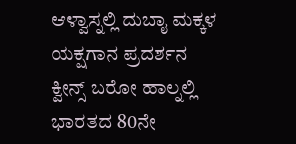ಆಳ್ವಾಸ್ನಲ್ಲಿ ದುಬಾೖ ಮಕ್ಕಳ ಯಕ್ಷಗಾನ ಪ್ರದರ್ಶನ
ಕ್ವೀನ್ಸ್ ಬರೋ ಹಾಲ್ನಲ್ಲಿ ಭಾರತದ 80ನೇ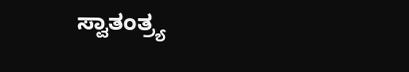ಸ್ವಾತಂತ್ರ್ಯ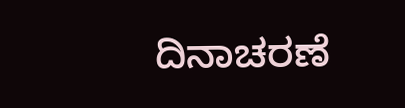ದಿನಾಚರಣೆ